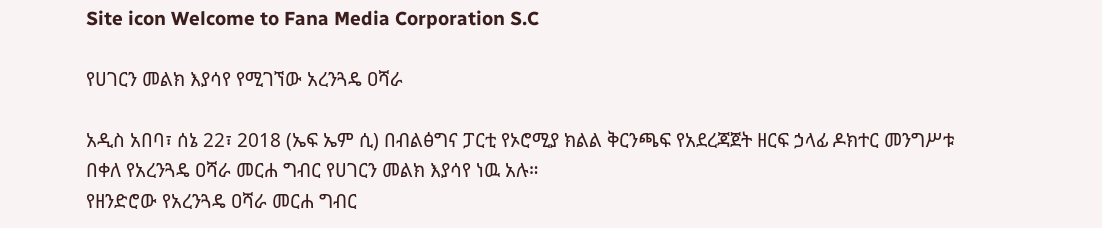Site icon Welcome to Fana Media Corporation S.C

የሀገርን መልክ እያሳየ የሚገኘው አረንጓዴ ዐሻራ

አዲስ አበባ፣ ሰኔ 22፣ 2018 (ኤፍ ኤም ሲ) በብልፅግና ፓርቲ የኦሮሚያ ክልል ቅርንጫፍ የአደረጃጀት ዘርፍ ኃላፊ ዶክተር መንግሥቱ በቀለ የአረንጓዴ ዐሻራ መርሐ ግብር የሀገርን መልክ እያሳየ ነዉ አሉ።
የዘንድሮው የአረንጓዴ ዐሻራ መርሐ ግብር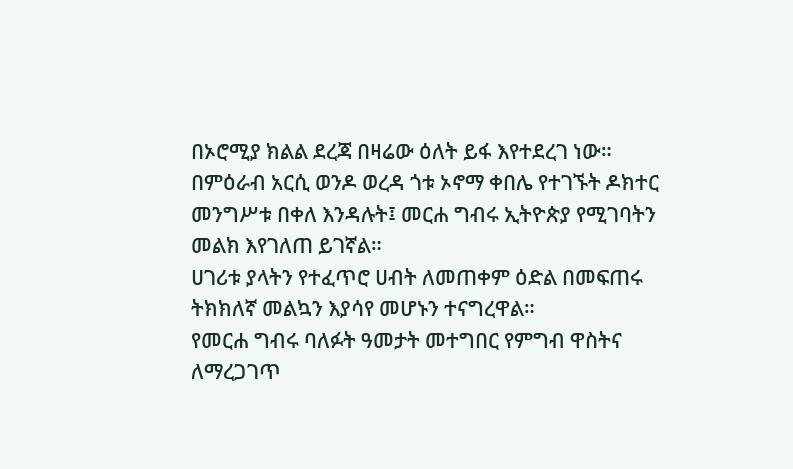በኦሮሚያ ክልል ደረጃ በዛሬው ዕለት ይፋ እየተደረገ ነው።
በምዕራብ አርሲ ወንዶ ወረዳ ጎቱ ኦኖማ ቀበሌ የተገኙት ዶክተር መንግሥቱ በቀለ እንዳሉት፤ መርሐ ግብሩ ኢትዮጵያ የሚገባትን መልክ እየገለጠ ይገኛል።
ሀገሪቱ ያላትን የተፈጥሮ ሀብት ለመጠቀም ዕድል በመፍጠሩ ትክክለኛ መልኳን እያሳየ መሆኑን ተናግረዋል።
የመርሐ ግብሩ ባለፉት ዓመታት መተግበር የምግብ ዋስትና ለማረጋገጥ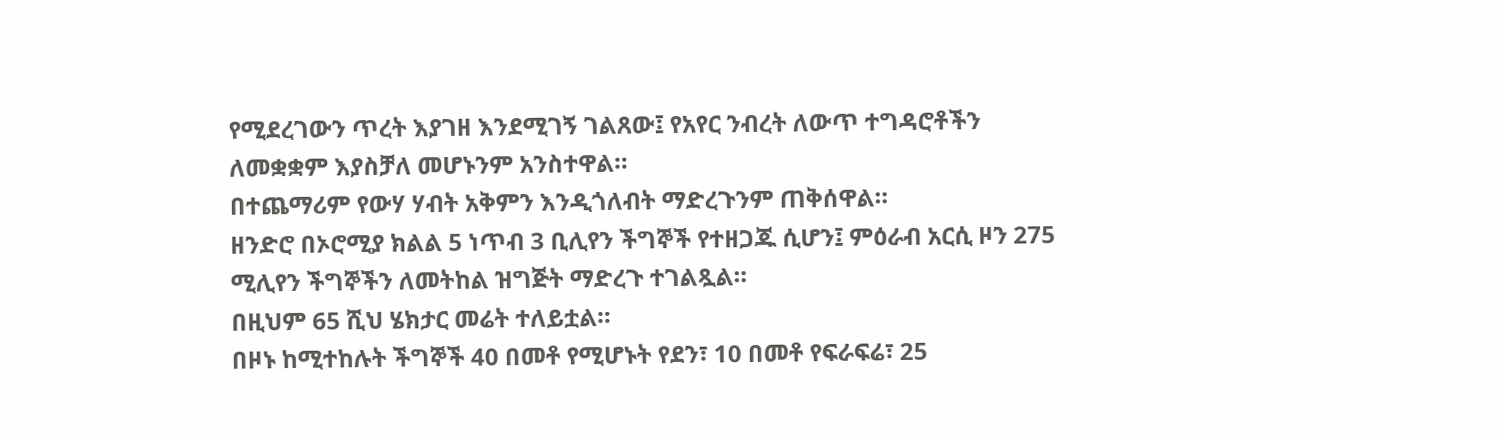የሚደረገውን ጥረት እያገዘ እንደሚገኝ ገልጸው፤ የአየር ንብረት ለውጥ ተግዳሮቶችን ለመቋቋም እያስቻለ መሆኑንም አንስተዋል።
በተጨማሪም የውሃ ሃብት አቅምን እንዲጎለብት ማድረጉንም ጠቅሰዋል።
ዘንድሮ በኦሮሚያ ክልል 5 ነጥብ 3 ቢሊየን ችግኞች የተዘጋጁ ሲሆን፤ ምዕራብ አርሲ ዞን 275 ሚሊየን ችግኞችን ለመትከል ዝግጅት ማድረጉ ተገልጿል።
በዚህም 65 ሺህ ሄክታር መሬት ተለይቷል።
በዞኑ ከሚተከሉት ችግኞች 40 በመቶ የሚሆኑት የደን፣ 10 በመቶ የፍራፍሬ፣ 25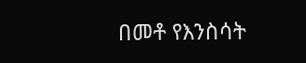በመቶ የእንስሳት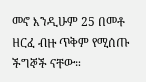መኖ እንዲሁም 25 በመቶ ዘርፈ ብዙ ጥቅም የሚሰጡ ችግኞች ናቸው።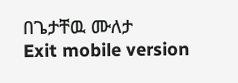በጌታቸዉ ሙለታ
Exit mobile version